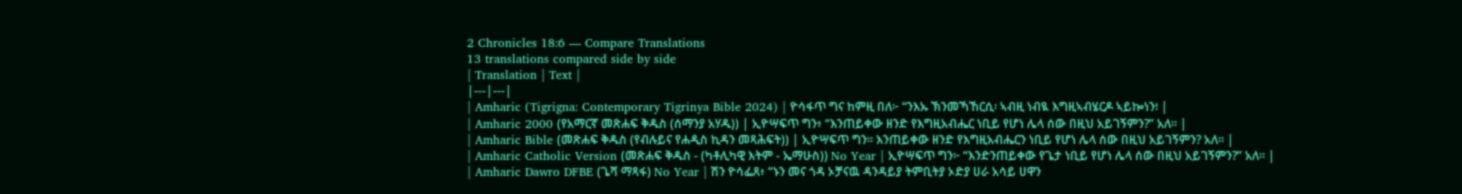2 Chronicles 18:6 — Compare Translations
13 translations compared side by side
| Translation | Text |
|---|---|
| Amharic (Tigrigna: Contemporary Tigrinya Bible 2024) | ዮሳፋጥ ግና ከምዚ በለ፦ “ንእኡ ኽንመኻኸርሲ፡ ኣብዚ ነብዪ እግዚኣብሄርዶ ኣይኰነን፧ |
| Amharic 2000 (የአማርኛ መጽሐፍ ቅዱስ (ሰማንያ አሃዱ)) | ኢዮሣፍጥ ግን፥ “እንጠይቀው ዘንድ የእግዚአብሔር ነቢይ የሆነ ሌላ ሰው በዚህ አይገኝምን?” አለ። |
| Amharic Bible (መጽሐፍ ቅዱስ (የብሉይና የሐዲስ ኪዳን መጻሕፍት)) | ኢዮሣፍጥ ግን። እንጠይቀው ዘንድ የእግዚአብሔርን ነቢይ የሆነ ሌላ ሰው በዚህ አይገኝምን? አለ። |
| Amharic Catholic Version (መጽሐፍ ቅዱስ - (ካቶሊካዊ እትም - ኤማሁስ)) No Year | ኢዮሣፍጥ ግን፦ “እንድንጠይቀው የጌታ ነቢይ የሆነ ሌላ ሰው በዚህ አይገኝምን?” አለ። |
| Amharic Dawro DFBE (ጌሻ ማጻፋ) No Year | ሽን ዮሳፌጸ፥ “ኑን መና ጎዳ ኦቻናዉ ዳንዳይያ ትምቢትያ ኦድያ ሀራ አሳይ ሀዋን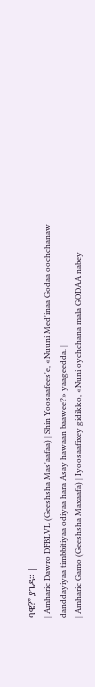ባዌ?” ያጌዳ። |
| Amharic Dawro DFBLVL (Geeshsha Mas'aafaa) | Shin Yoosaafees'e, «Nuuni Med'inaa Godaa oochchanaw danddayiyaa timbbitiyaa odiyaa hara Asay hawaan baawee?» yaageedda. |
| Amharic Gamo (Geeshsha Maxaafa) | Iyoosaafixey gidikko, «Nuni oychchana mala GODAA nabey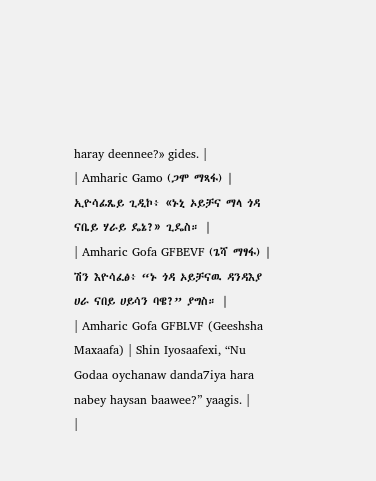haray deennee?» gides. |
| Amharic Gamo (ጋሞ ማጻፋ) | ኢዮሳፊጼይ ጊዲኮ፥ «ኑኒ ኦይቻና ማላ ጎዳ ናቤይ ሃራይ ዴኔ?» ጊዴስ። |
| Amharic Gofa GFBEVF (ጌሻ ማፃፋ) | ሽን እዮሳፈፅ፥ “ኑ ጎዳ ኦይቻናዉ ዳንዳእያ ሀራ ናበይ ሀይሳን ባዌ?” ያግስ። |
| Amharic Gofa GFBLVF (Geeshsha Maxaafa) | Shin Iyosaafexi, “Nu Godaa oychanaw danda7iya hara nabey haysan baawee?” yaagis. |
|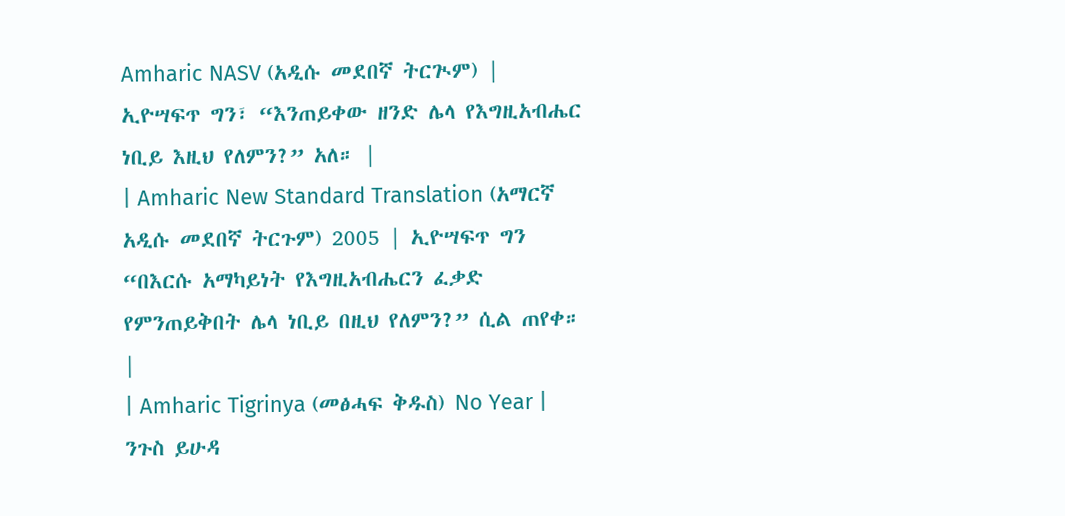Amharic NASV (አዲሱ መደበኛ ትርጒም) | ኢዮሣፍጥ ግን፣ “እንጠይቀው ዘንድ ሌላ የእግዚአብሔር ነቢይ እዚህ የለምን?” አለ። |
| Amharic New Standard Translation (አማርኛ አዲሱ መደበኛ ትርጉም) 2005 | ኢዮሣፍጥ ግን “በእርሱ አማካይነት የእግዚአብሔርን ፈቃድ የምንጠይቅበት ሌላ ነቢይ በዚህ የለምን?” ሲል ጠየቀ። |
| Amharic Tigrinya (መፅሓፍ ቅዱስ) No Year | ንጉስ ይሁዳ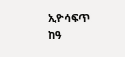ኢዮሳፍጥ ከዓ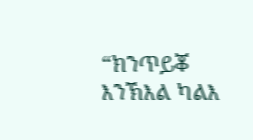“ክንጥይቖ እንኽእል ካልእ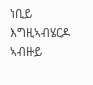ነቢይ እግዚኣብሄርዶ ኣብዙይ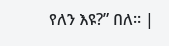የለን እዩ?” በለ። |